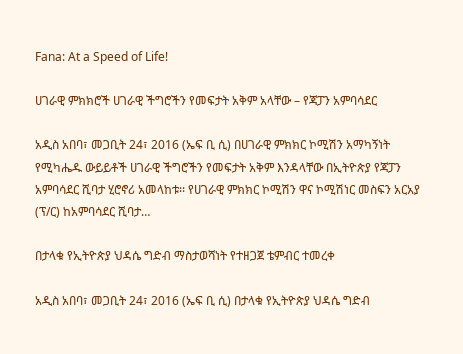Fana: At a Speed of Life!

ሀገራዊ ምክክሮች ሀገራዊ ችግሮችን የመፍታት አቅም አላቸው – የጃፓን አምባሳደር

አዲስ አበባ፣ መጋቢት 24፣ 2016 (ኤፍ ቢ ሲ) በሀገራዊ ምክክር ኮሚሽን አማካኝነት የሚካሔዱ ውይይቶች ሀገራዊ ችግሮችን የመፍታት አቅም እንዳላቸው በኢትዮጵያ የጃፓን አምባሳደር ሺባታ ሂሮኖሪ አመላከቱ፡፡ የሀገራዊ ምክክር ኮሚሽን ዋና ኮሚሽነር መስፍን አርአያ (ፕ/ር) ከአምባሳደር ሺባታ…

በታላቁ የኢትዮጵያ ህዳሴ ግድብ ማስታወሻነት የተዘጋጀ ቴምብር ተመረቀ

አዲስ አበባ፣ መጋቢት 24፣ 2016 (ኤፍ ቢ ሲ) በታላቁ የኢትዮጵያ ህዳሴ ግድብ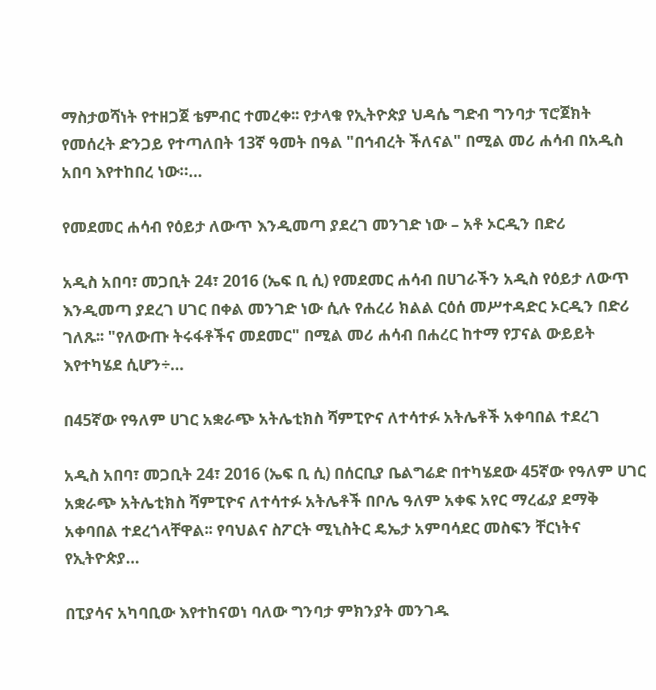ማስታወሻነት የተዘጋጀ ቴምብር ተመረቀ፡፡ የታላቁ የኢትዮጵያ ህዳሴ ግድብ ግንባታ ፕሮጀክት የመሰረት ድንጋይ የተጣለበት 13ኛ ዓመት በዓል "በኅብረት ችለናል" በሚል መሪ ሐሳብ በአዲስ አበባ እየተከበረ ነው።…

የመደመር ሐሳብ የዕይታ ለውጥ እንዲመጣ ያደረገ መንገድ ነው – አቶ ኦርዲን በድሪ

አዲስ አበባ፣ መጋቢት 24፣ 2016 (ኤፍ ቢ ሲ) የመደመር ሐሳብ በሀገራችን አዲስ የዕይታ ለውጥ እንዲመጣ ያደረገ ሀገር በቀል መንገድ ነው ሲሉ የሐረሪ ክልል ርዕሰ መሥተዳድር ኦርዲን በድሪ ገለጹ፡፡ "የለውጡ ትሩፋቶችና መደመር" በሚል መሪ ሐሳብ በሐረር ከተማ የፓናል ውይይት እየተካሄደ ሲሆን÷…

በ45ኛው የዓለም ሀገር አቋራጭ አትሌቲክስ ሻምፒዮና ለተሳተፉ አትሌቶች አቀባበል ተደረገ

አዲስ አበባ፣ መጋቢት 24፣ 2016 (ኤፍ ቢ ሲ) በሰርቢያ ቤልግሬድ በተካሄደው 45ኛው የዓለም ሀገር አቋራጭ አትሌቲክስ ሻምፒዮና ለተሳተፉ አትሌቶች በቦሌ ዓለም አቀፍ አየር ማረፊያ ደማቅ አቀባበል ተደረጎላቸዋል፡፡ የባህልና ስፖርት ሚኒስትር ዴኤታ አምባሳደር መስፍን ቸርነትና የኢትዮጵያ…

በፒያሳና አካባቢው እየተከናወነ ባለው ግንባታ ምክንያት መንገዱ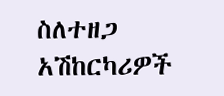ስለተዘጋ አሽከርካሪዎች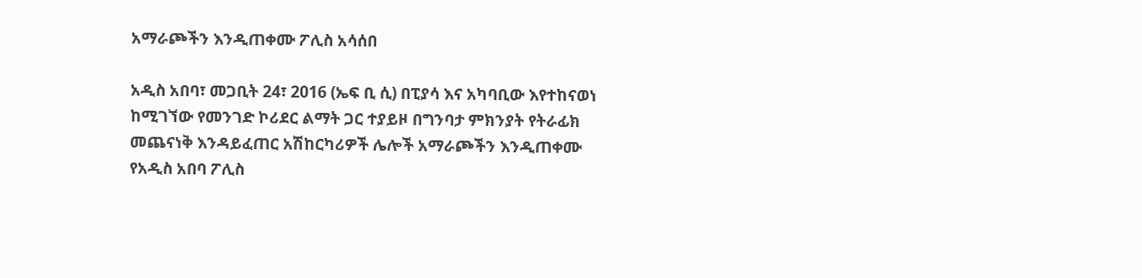አማራጮችን እንዲጠቀሙ ፖሊስ አሳሰበ

አዲስ አበባ፣ መጋቢት 24፣ 2016 (ኤፍ ቢ ሲ) በፒያሳ እና አካባቢው እየተከናወነ ከሚገኘው የመንገድ ኮሪደር ልማት ጋር ተያይዞ በግንባታ ምክንያት የትራፊክ መጨናነቅ እንዳይፈጠር አሽከርካሪዎች ሌሎች አማራጮችን እንዲጠቀሙ የአዲስ አበባ ፖሊስ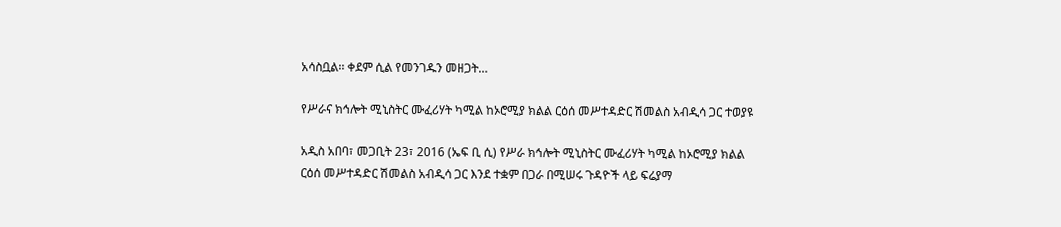አሳስቧል፡፡ ቀደም ሲል የመንገዱን መዘጋት…

የሥራና ክኅሎት ሚኒስትር ሙፈሪሃት ካሚል ከኦሮሚያ ክልል ርዕሰ መሥተዳድር ሽመልስ አብዲሳ ጋር ተወያዩ

አዲስ አበባ፣ መጋቢት 23፣ 2016 (ኤፍ ቢ ሲ) የሥራ ክኅሎት ሚኒስትር ሙፈሪሃት ካሚል ከኦሮሚያ ክልል ርዕሰ መሥተዳድር ሽመልስ አብዲሳ ጋር እንደ ተቋም በጋራ በሚሠሩ ጉዳዮች ላይ ፍሬያማ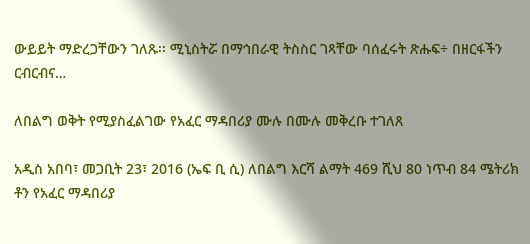ውይይት ማድረጋቸውን ገለጹ፡፡ ሚኒስትሯ በማኅበራዊ ትስስር ገጻቸው ባሰፈሩት ጽሑፍ÷ በዘርፋችን ርብርብና…

ለበልግ ወቅት የሚያስፈልገው የአፈር ማዳበሪያ ሙሉ በሙሉ መቅረቡ ተገለጸ

አዲስ አበባ፣ መጋቢት 23፣ 2016 (ኤፍ ቢ ሲ) ለበልግ እርሻ ልማት 469 ሺህ 80 ነጥብ 84 ሜትሪክ ቶን የአፈር ማዳበሪያ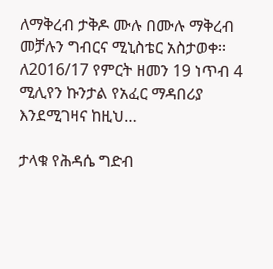ለማቅረብ ታቅዶ ሙሉ በሙሉ ማቅረብ መቻሉን ግብርና ሚኒስቴር አስታወቀ፡፡ ለ2016/17 የምርት ዘመን 19 ነጥብ 4 ሚሊየን ኩንታል የአፈር ማዳበሪያ እንደሚገዛና ከዚህ…

ታላቁ የሕዳሴ ግድብ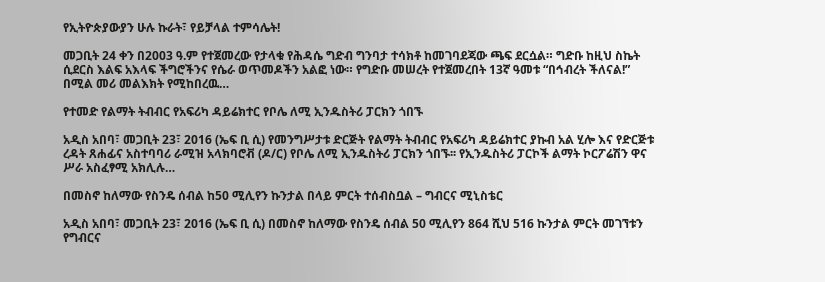የኢትዮጵያውያን ሁሉ ኩራት፣ የይቻላል ተምሳሌት!

መጋቢት 24 ቀን በ2003 ዓ.ም የተጀመረው የታላቁ የሕዳሴ ግድብ ግንባታ ተሳክቶ ከመገባደጃው ጫፍ ደርሷል። ግድቡ ከዚህ ስኬት ሲደርስ እልፍ አእላፍ ችግሮችንና የሴራ ወጥመዶችን አልፎ ነው። የግድቡ መሠረት የተጀመረበት 13ኛ ዓመቱ “በኅብረት ችለናል!” በሚል መሪ መልእክት የሚከበረዉ…

የተመድ የልማት ትብብር የአፍሪካ ዳይሬክተር የቦሌ ለሚ ኢንዱስትሪ ፓርክን ጎበኙ

አዲስ አበባ፣ መጋቢት 23፣ 2016 (ኤፍ ቢ ሲ) የመንግሥታቱ ድርጅት የልማት ትብብር የአፍሪካ ዳይሬክተር ያኩብ አል ሂሎ እና የድርጅቱ ረዳት ጸሐፊና አስተባባሪ ራሚዝ አላክባሮቭ (ዶ/ር) የቦሌ ለሚ ኢንዱስትሪ ፓርክን ጎበኙ፡፡ የኢንዱስትሪ ፓርኮች ልማት ኮርፖሬሽን ዋና ሥራ አስፈፃሚ አክሊሉ…

በመስኖ ከለማው የስንዴ ሰብል ከ50 ሚሊየን ኩንታል በላይ ምርት ተሰብስቧል – ግብርና ሚኒስቴር

አዲስ አበባ፣ መጋቢት 23፣ 2016 (ኤፍ ቢ ሲ) በመስኖ ከለማው የስንዴ ሰብል 50 ሚሊየን 864 ሺህ 516 ኩንታል ምርት መገኘቱን የግብርና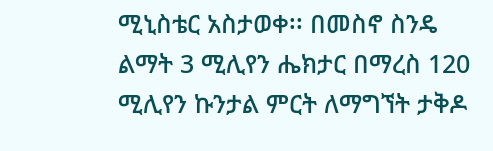ሚኒስቴር አስታወቀ፡፡ በመስኖ ስንዴ ልማት 3 ሚሊየን ሔክታር በማረስ 120 ሚሊየን ኩንታል ምርት ለማግኘት ታቅዶ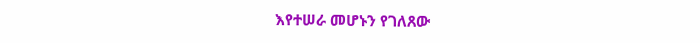እየተሠራ መሆኑን የገለጸው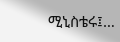ሚኒስቴሩ፤…